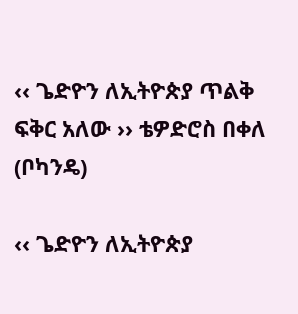‹‹ ጌድዮን ለኢትዮጵያ ጥልቅ ፍቅር አለው ›› ቴዎድሮስ በቀለ (ቦካንዴ)

‹‹ ጌድዮን ለኢትዮጵያ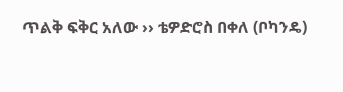ጥልቅ ፍቅር አለው ›› ቴዎድሮስ በቀለ (ቦካንዴ)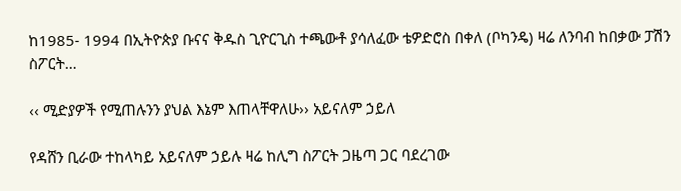ከ1985- 1994 በኢትዮጵያ ቡናና ቅዱስ ጊዮርጊስ ተጫውቶ ያሳለፈው ቴዎድሮስ በቀለ (ቦካንዴ) ዛሬ ለንባብ ከበቃው ፓሽን ስፖርት…

‹‹ ሚድያዎች የሚጠሉንን ያህል እኔም እጠላቸዋለሁ›› አይናለም ኃይለ

የዳሸን ቢራው ተከላካይ አይናለም ኃይሉ ዛሬ ከሊግ ስፖርት ጋዜጣ ጋር ባደረገው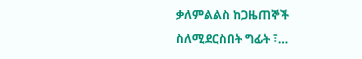ቃለምልልስ ከጋዜጠኞች ስለሚደርስበት ግፊት ፣…